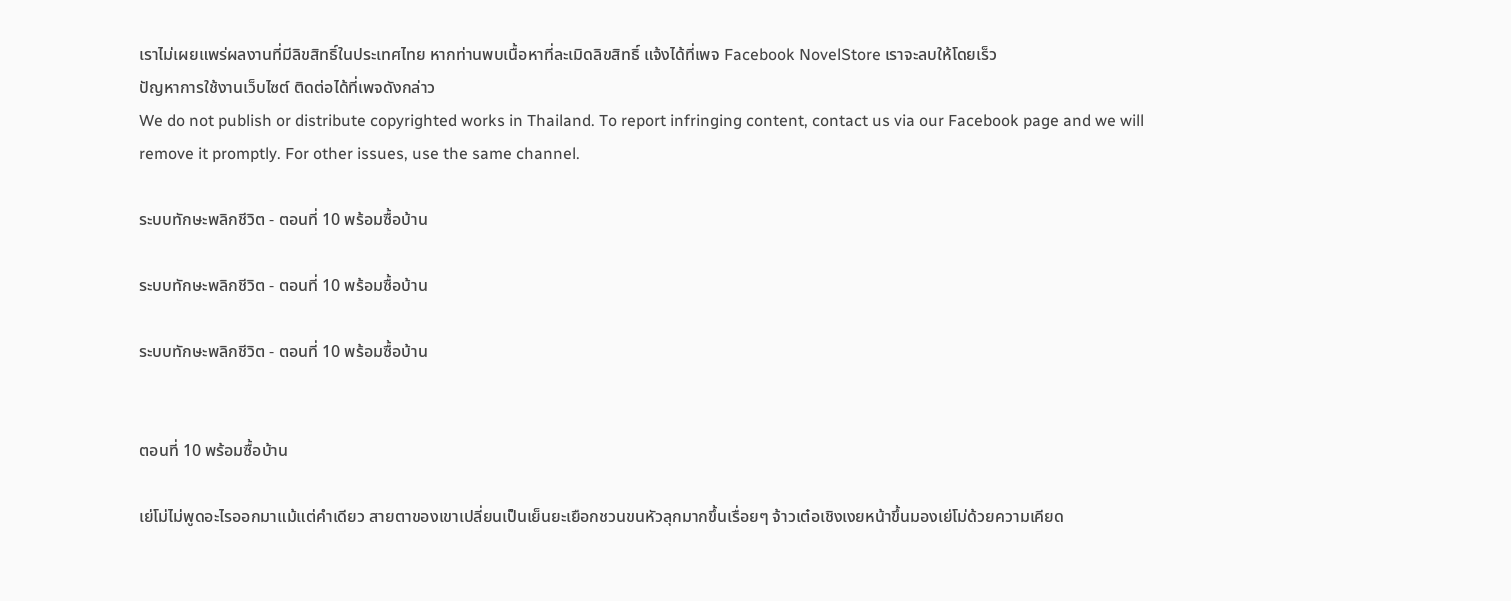เราไม่เผยแพร่ผลงานที่มีลิขสิทธิ์ในประเทศไทย หากท่านพบเนื้อหาที่ละเมิดลิขสิทธิ์ แจ้งได้ที่เพจ Facebook NovelStore เราจะลบให้โดยเร็ว
ปัญหาการใช้งานเว็บไซต์ ติดต่อได้ที่เพจดังกล่าว
We do not publish or distribute copyrighted works in Thailand. To report infringing content, contact us via our Facebook page and we will remove it promptly. For other issues, use the same channel.

ระบบทักษะพลิกชีวิต - ตอนที่ 10 พร้อมซื้อบ้าน

ระบบทักษะพลิกชีวิต - ตอนที่ 10 พร้อมซื้อบ้าน

ระบบทักษะพลิกชีวิต - ตอนที่ 10 พร้อมซื้อบ้าน


ตอนที่ 10 พร้อมซื้อบ้าน

เย่โม่ไม่พูดอะไรออกมาแม้แต่คำเดียว สายตาของเขาเปลี่ยนเป็นเย็นยะเยือกชวนขนหัวลุกมากขึ้นเรื่อยๆ จ้าวเต๋อเชิงเงยหน้าขึ้นมองเย่โม่ด้วยความเคียด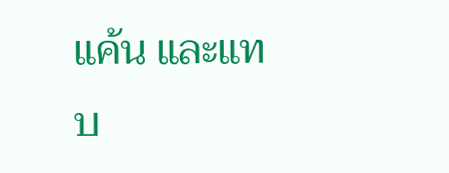แค้น และแทบ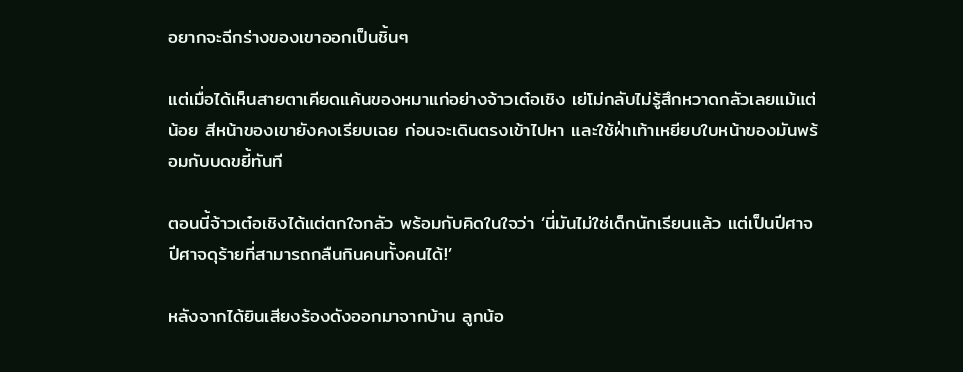อยากจะฉีกร่างของเขาออกเป็นชิ้นๆ

แต่เมื่อได้เห็นสายตาเคียดแค้นของหมาแก่อย่างจ้าวเต๋อเชิง เย่โม่กลับไม่รู้สึกหวาดกลัวเลยแม้แต่น้อย สีหน้าของเขายังคงเรียบเฉย ก่อนจะเดินตรงเข้าไปหา และใช้ฝ่าเท้าเหยียบใบหน้าของมันพร้อมกับบดขยี้ทันที

ตอนนี้จ้าวเต๋อเชิงได้แต่ตกใจกลัว พร้อมกับคิดในใจว่า ‘นี่มันไม่ใช่เด็กนักเรียนแล้ว แต่เป็นปีศาจ ปีศาจดุร้ายที่สามารถกลืนกินคนทั้งคนได้!’

หลังจากได้ยินเสียงร้องดังออกมาจากบ้าน ลูกน้อ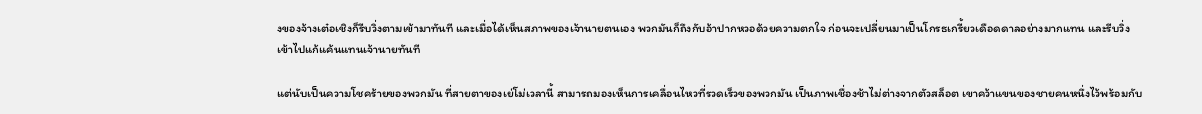งของจ้างเต๋อเชิงก็รีบวิ่งตามเข้ามาทันที และเมื่อได้เห็นสภาพของเจ้านายตนเอง พวกมันก็ถึงกับอ้าปากหวอด้วยความตกใจ ก่อนจะเปลี่ยนมาเป็นโกรธเกรี้ยวเดือดดาลอย่างมากแทน และรีบวิ่งเข้าไปแก้แค้นแทนเจ้านายทันที

แต่นับเป็นความโชคร้ายของพวกมัน ที่สายตาของเย่โม่เวลานี้ สามารถมองเห็นการเคลื่อนไหวที่รวดเร็วของพวกมัน เป็นภาพเชื่องช้าไม่ต่างจากตัวสล็อต เขาคว้าแขนของชายคนหนึ่งไว้พร้อมกับ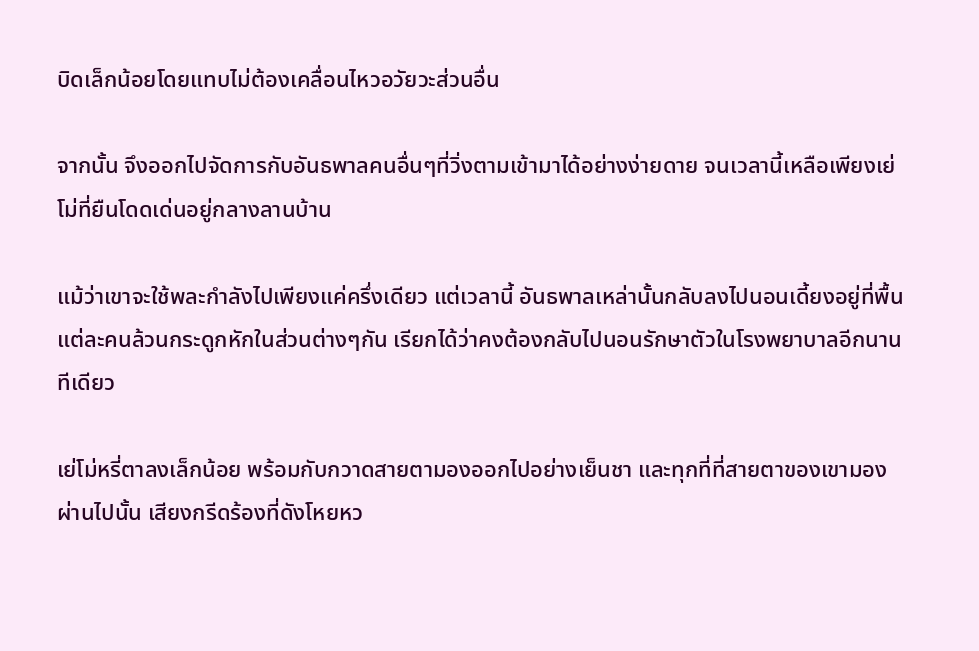บิดเล็กน้อยโดยแทบไม่ต้องเคลื่อนไหวอวัยวะส่วนอื่น

จากนั้น จึงออกไปจัดการกับอันธพาลคนอื่นๆที่วิ่งตามเข้ามาได้อย่างง่ายดาย จนเวลานี้เหลือเพียงเย่โม่ที่ยืนโดดเด่นอยู่กลางลานบ้าน

แม้ว่าเขาจะใช้พละกำลังไปเพียงแค่ครึ่งเดียว แต่เวลานี้ อันธพาลเหล่านั้นกลับลงไปนอนเดี้ยงอยู่ที่พื้น แต่ละคนล้วนกระดูกหักในส่วนต่างๆกัน เรียกได้ว่าคงต้องกลับไปนอนรักษาตัวในโรงพยาบาลอีกนานทีเดียว

เย่โม่หรี่ตาลงเล็กน้อย พร้อมกับกวาดสายตามองออกไปอย่างเย็นชา และทุกที่ที่สายตาของเขามองผ่านไปนั้น เสียงกรีดร้องที่ดังโหยหว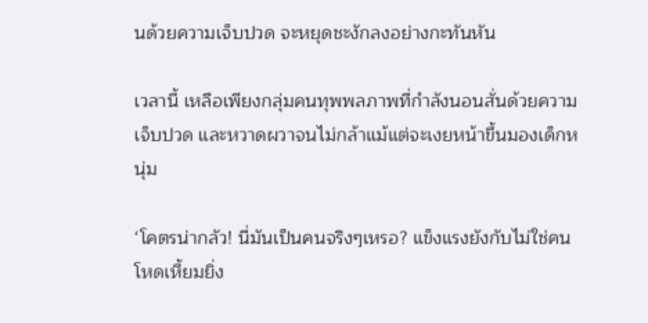นด้วยความเจ็บปวด จะหยุดชะงักลงอย่างกะทันหัน

เวลานี้ เหลือเพียงกลุ่มคนทุพพลภาพที่กำลังนอนสั่นด้วยความเจ็บปวด และหวาดผวาจนไม่กล้าแม้แต่จะเงยหน้าขึ้นมองเด็กหนุ่ม

‘โคตรน่ากลัว! นี่มันเป็นคนจริงๆเหรอ? แข็งแรงยังกับไม่ใช่คน โหดเหี้ยมยิ่ง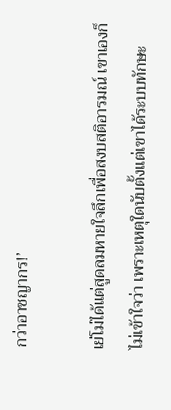กว่าอาชญากร!’

เย่โม่ได้แต่สูดลมหายใจลึกเพื่อสงบสติอารมณ์ เขาเองก็ไม่เข้าใจว่า เพราะเหตุใดนับตั้งแต่เขาได้ระบบทักษะ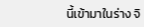นี้เข้ามาในร่าง จิ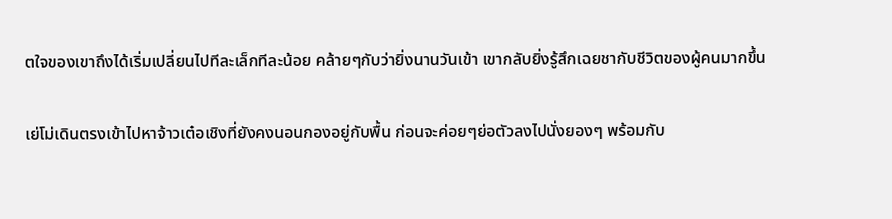ตใจของเขาถึงได้เริ่มเปลี่ยนไปทีละเล็กทีละน้อย คล้ายๆกับว่ายิ่งนานวันเข้า เขากลับยิ่งรู้สึกเฉยชากับชีวิตของผู้คนมากขึ้น

เย่โม่เดินตรงเข้าไปหาจ้าวเต๋อเชิงที่ยังคงนอนกองอยู่กับพื้น ก่อนจะค่อยๆย่อตัวลงไปนั่งยองๆ พร้อมกับ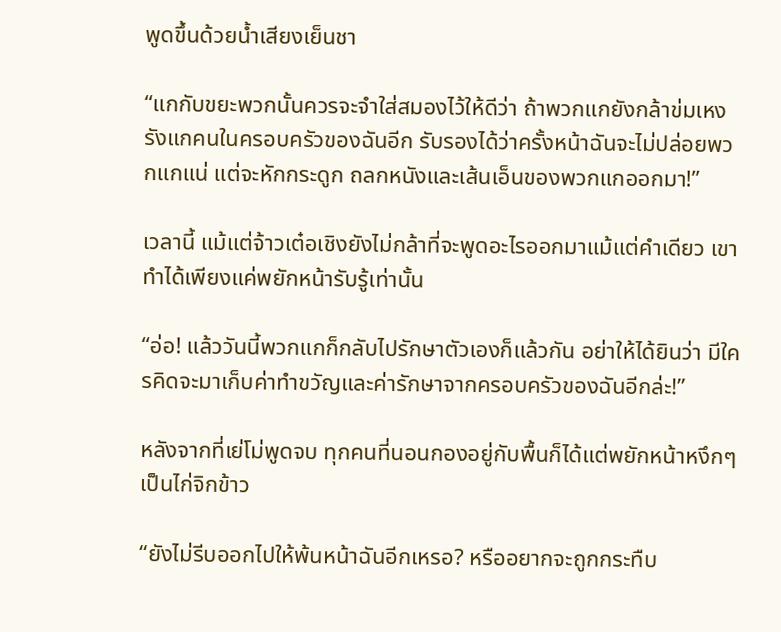พูดขึ้นด้วยน้ำเสียงเย็นชา

“แกกับขยะพวกนั้นควรจะจำใส่สมองไว้ให้ดีว่า ถ้าพวกแกยังกล้าข่มเหงรังแกคนในครอบครัวของฉันอีก รับรองได้ว่าครั้งหน้าฉันจะไม่ปล่อยพวกแกแน่ แต่จะหักกระดูก ถลกหนังและเส้นเอ็นของพวกแกออกมา!”

เวลานี้ แม้แต่จ้าวเต๋อเชิงยังไม่กล้าที่จะพูดอะไรออกมาแม้แต่คำเดียว เขาทำได้เพียงแค่พยักหน้ารับรู้เท่านั้น

“อ่อ! แล้ววันนี้พวกแกก็กลับไปรักษาตัวเองก็แล้วกัน อย่าให้ได้ยินว่า มีใครคิดจะมาเก็บค่าทำขวัญและค่ารักษาจากครอบครัวของฉันอีกล่ะ!”

หลังจากที่เย่โม่พูดจบ ทุกคนที่นอนกองอยู่กับพื้นก็ได้แต่พยักหน้าหงึกๆเป็นไก่จิกข้าว

“ยังไม่รีบออกไปให้พ้นหน้าฉันอีกเหรอ? หรืออยากจะถูกกระทืบ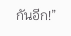กันอีก!”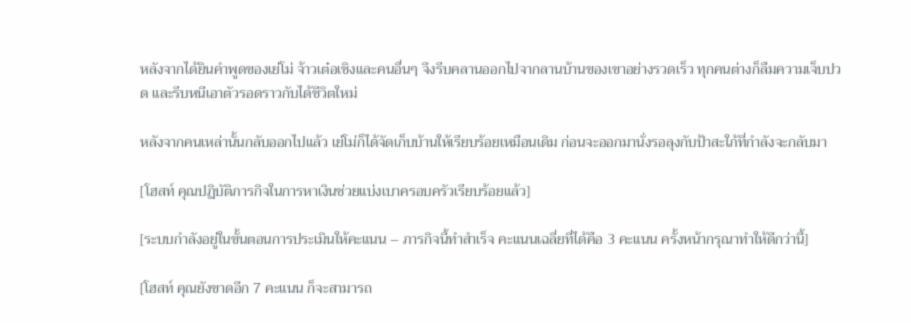หลังจากได้ยินคำพูดของเย่โม่ จ้าวเต๋อเชิงและคนอื่นๆ จึงรีบคลานออกไปจากลานบ้านของเขาอย่างรวดเร็ว ทุกคนต่างก็ลืมความเจ็บปวด และรีบหนีเอาตัวรอดราวกับได้ชีวิตใหม่

หลังจากคนเหล่านั้นกลับออกไปแล้ว เย่โม่ก็ได้จัดเก็บบ้านให้เรียบร้อยเหมือนเดิม ก่อนจะออกมานั่งรอลุงกับป้าสะใภ้ที่กำลังจะกลับมา

[โฮสท์ คุณปฏิบัติภารกิจในการหาเงินช่วยแบ่งเบาครอบครัวเรียบร้อยแล้ว]

[ระบบกำลังอยู่ในขั้นตอนการประเมินให้คะแนน – ภารกิจนี้ทำสำเร็จ คะแนนเฉลี่ยที่ได้คือ 3 คะแนน ครั้งหน้ากรุณาทำให้ดีกว่านี้]

[โฮสท์ คุณยังขาดอีก 7 คะแนน ก็จะสามารถ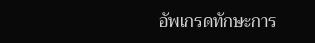อัพเกรดทักษะการ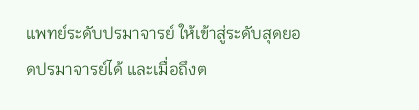แพทย์ระดับปรมาจารย์ ให้เข้าสู่ระดับสุดยอดปรมาจารย์ได้ และเมื่อถึงต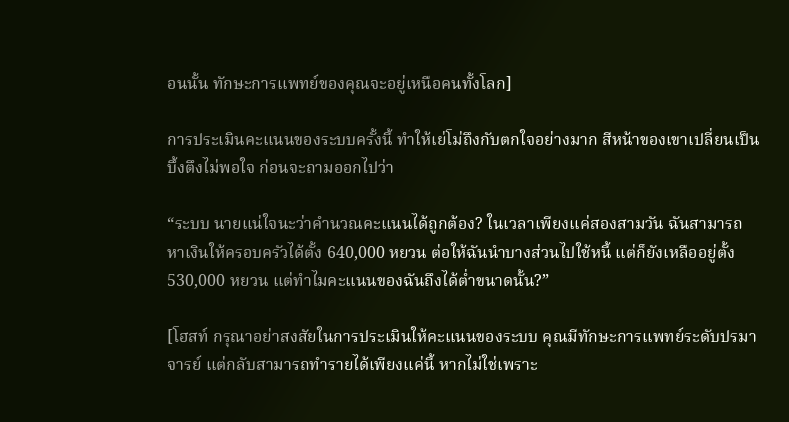อนนั้น ทักษะการแพทย์ของคุณจะอยู่เหนือคนทั้งโลก]

การประเมินคะแนนของระบบครั้งนี้ ทำให้เย่โม่ถึงกับตกใจอย่างมาก สีหน้าของเขาเปลี่ยนเป็นบึ้งตึงไม่พอใจ ก่อนจะถามออกไปว่า

“ระบบ นายแน่ใจนะว่าคำนวณคะแนนได้ถูกต้อง? ในเวลาเพียงแค่สองสามวัน ฉันสามารถหาเงินให้ครอบครัวได้ตั้ง 640,000 หยวน ต่อให้ฉันนำบางส่วนไปใช้หนี้ แต่ก็ยังเหลืออยู่ตั้ง 530,000 หยวน แต่ทำไมคะแนนของฉันถึงได้ต่ำขนาดนั้น?”

[โฮสท์ กรุณาอย่าสงสัยในการประเมินให้คะแนนของระบบ คุณมีทักษะการแพทย์ระดับปรมาจารย์ แต่กลับสามารถทำรายได้เพียงแค่นี้ หากไม่ใช่เพราะ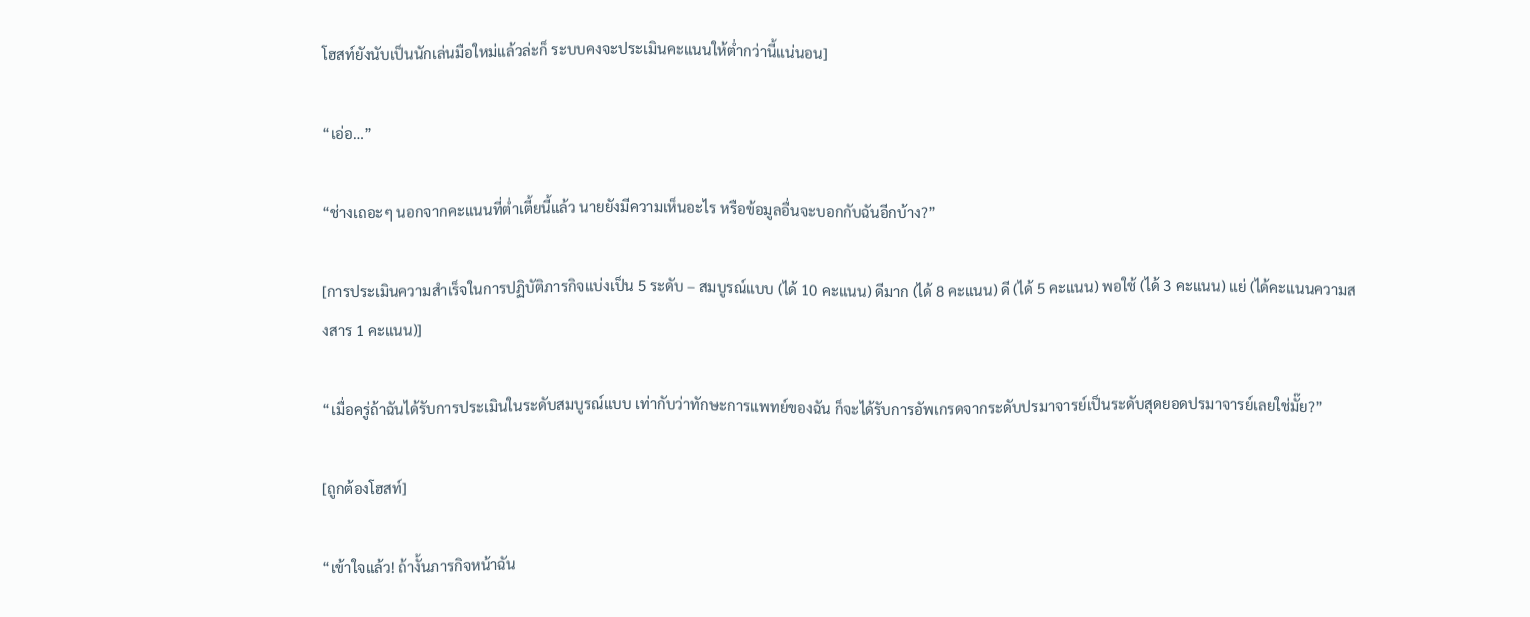โฮสท์ยังนับเป็นนักเล่นมือใหม่แล้วล่ะก็ ระบบคงจะประเมินคะแนนให้ต่ำกว่านี้แน่นอน]

“เอ่อ…”

“ช่างเถอะๆ นอกจากคะแนนที่ต่ำเตี้ยนี้แล้ว นายยังมีความเห็นอะไร หรือข้อมูลอื่นจะบอกกับฉันอีกบ้าง?”

[การประเมินความสำเร็จในการปฏิบัติภารกิจแบ่งเป็น 5 ระดับ – สมบูรณ์แบบ (ได้ 10 คะแนน) ดีมาก (ได้ 8 คะแนน) ดี (ได้ 5 คะแนน) พอใช้ (ได้ 3 คะแนน) แย่ (ได้คะแนนความสงสาร 1 คะแนน)]

“เมื่อครู่ถ้าฉันได้รับการประเมินในระดับสมบูรณ์แบบ เท่ากับว่าทักษะการแพทย์ของฉัน ก็จะได้รับการอัพเกรดจากระดับปรมาจารย์เป็นระดับสุดยอดปรมาจารย์เลยใช่มั๊ย?”

[ถูกต้องโฮสท์]

“เข้าใจแล้ว! ถ้างั้นภารกิจหน้าฉัน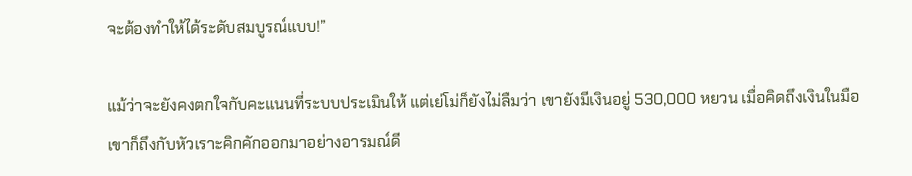จะต้องทำให้ได้ระดับสมบูรณ์แบบ!”

แม้ว่าจะยังคงตกใจกับคะแนนที่ระบบประเมินให้ แต่เย่โม่ก็ยังไม่ลืมว่า เขายังมีเงินอยู่ 530,000 หยวน เมื่อคิดถึงเงินในมือเขาก็ถึงกับหัวเราะคิกคักออกมาอย่างอารมณ์ดี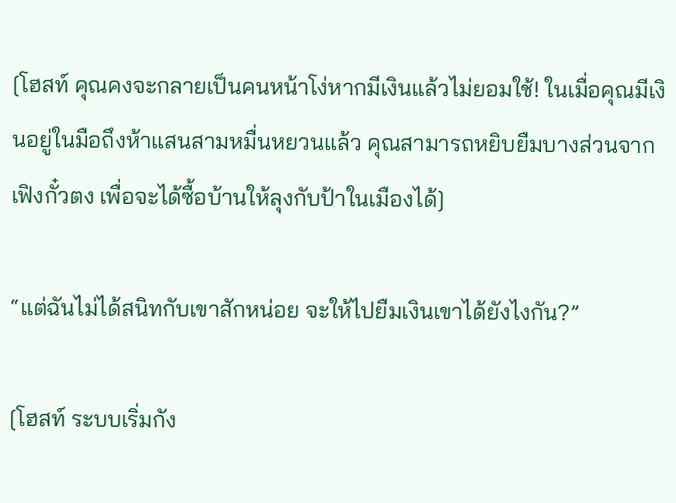[โฮสท์ คุณคงจะกลายเป็นคนหน้าโง่หากมีเงินแล้วไม่ยอมใช้! ในเมื่อคุณมีเงินอยู่ในมือถึงห้าแสนสามหมื่นหยวนแล้ว คุณสามารถหยิบยืมบางส่วนจากเฟิงกั๋วตง เพื่อจะได้ซื้อบ้านให้ลุงกับป้าในเมืองได้]

“แต่ฉันไม่ได้สนิทกับเขาสักหน่อย จะให้ไปยืมเงินเขาได้ยังไงกัน?”

[โฮสท์ ระบบเริ่มกัง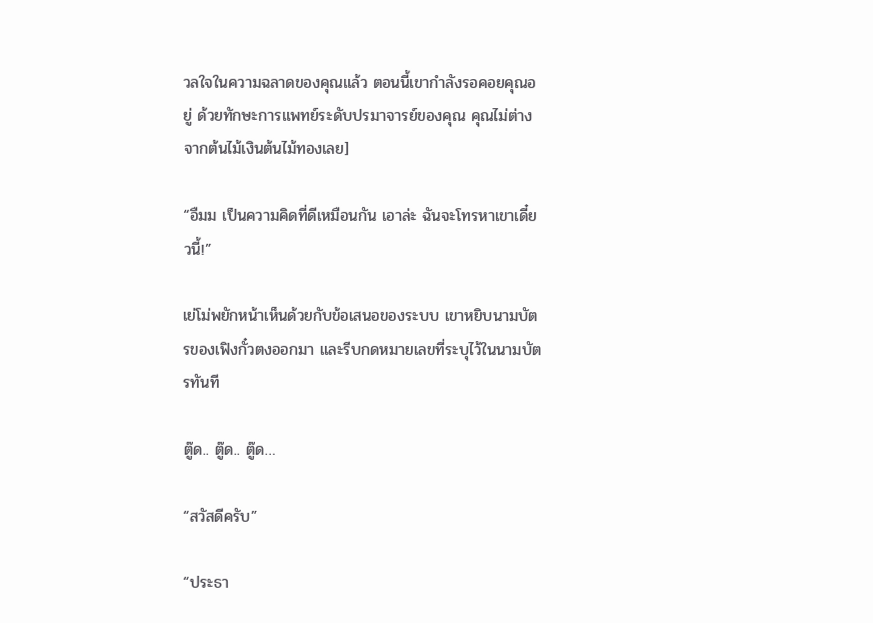วลใจในความฉลาดของคุณแล้ว ตอนนี้เขากำลังรอคอยคุณอยู่ ด้วยทักษะการแพทย์ระดับปรมาจารย์ของคุณ คุณไม่ต่างจากต้นไม้เงินต้นไม้ทองเลย]

“อืมม เป็นความคิดที่ดีเหมือนกัน เอาล่ะ ฉันจะโทรหาเขาเดี๋ยวนี้!”

เย่โม่พยักหน้าเห็นด้วยกับข้อเสนอของระบบ เขาหยิบนามบัตรของเฟิงกั๋วตงออกมา และรีบกดหมายเลขที่ระบุไว้ในนามบัตรทันที

ตู๊ด.. ตู๊ด.. ตู๊ด…

“สวัสดีครับ”

“ประธา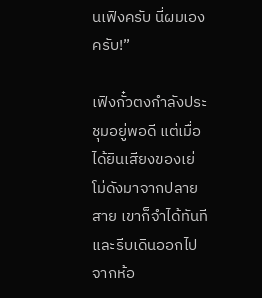นเฟิงครับ นี่ผมเองครับ!”

เฟิงกั๋วตงกำลังประชุมอยู่พอดี แต่เมื่อได้ยินเสียงของเย่โม่ดังมาจากปลายสาย เขาก็จำได้ทันที และรีบเดินออกไปจากห้อ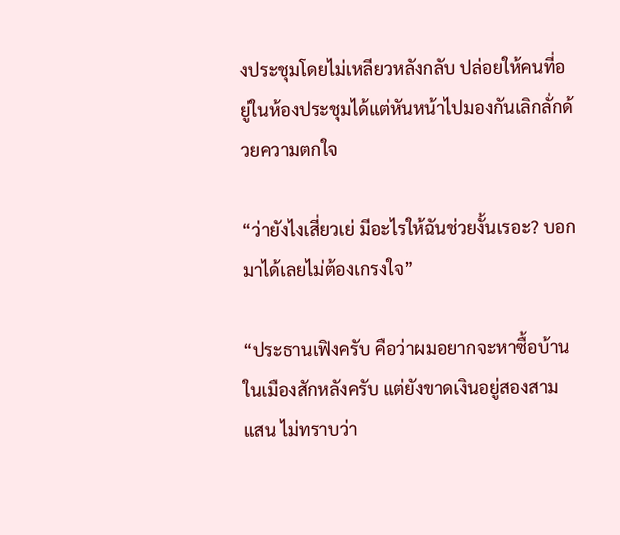งประชุมโดยไม่เหลียวหลังกลับ ปล่อยให้คนที่อยู่ในห้องประชุมได้แต่หันหน้าไปมองกันเลิกลั่กด้วยความตกใจ

“ว่ายังไงเสี่ยวเย่ มีอะไรให้ฉันช่วยงั้นเรอะ? บอกมาได้เลยไม่ต้องเกรงใจ”

“ประธานเฟิงครับ คือว่าผมอยากจะหาซื้อบ้านในเมืองสักหลังครับ แต่ยังขาดเงินอยู่สองสามแสน ไม่ทราบว่า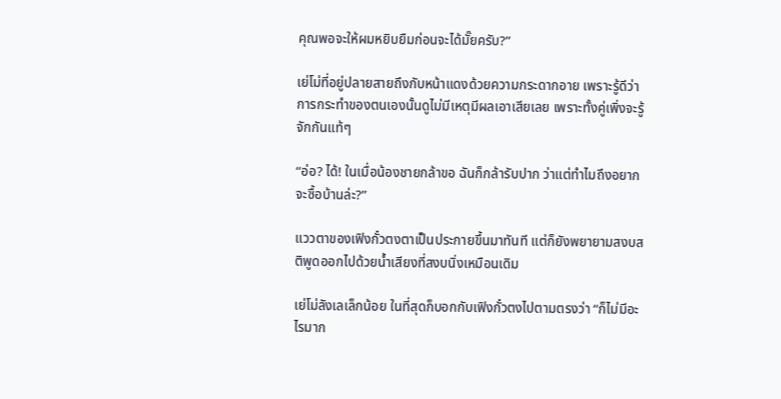คุณพอจะให้ผมหยิบยืมก่อนจะได้มั๊ยครับ?”

เย่โม่ที่อยู่ปลายสายถึงกับหน้าแดงด้วยความกระดากอาย เพราะรู้ดีว่า การกระทำของตนเองนั้นดูไม่มีเหตุมีผลเอาเสียเลย เพราะทั้งคู่เพิ่งจะรู้จักกันแท้ๆ

“อ่อ? ได้! ในเมื่อน้องชายกล้าขอ ฉันก็กล้ารับปาก ว่าแต่ทำไมถึงอยากจะซื้อบ้านล่ะ?”

แววตาของเฟิงกั๋วตงตาเป็นประกายขึ้นมาทันที แต่ก็ยังพยายามสงบสติพูดออกไปด้วยน้ำเสียงที่สงบนิ่งเหมือนเดิม

เย่โม่ลังเลเล็กน้อย ในที่สุดก็บอกกับเฟิงกั๋วตงไปตามตรงว่า “ก็ไม่มีอะไรมาก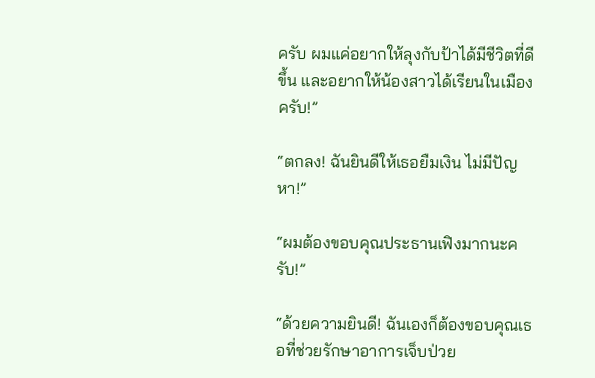ครับ ผมแค่อยากให้ลุงกับป้าได้มีชีวิตที่ดีขึ้น และอยากให้น้องสาวได้เรียนในเมืองครับ!”

“ตกลง! ฉันยินดีให้เธอยืมเงิน ไม่มีปัญหา!”

“ผมต้องขอบคุณประธานเฟิงมากนะครับ!”

“ด้วยความยินดี! ฉันเองก็ต้องขอบคุณเธอที่ช่วยรักษาอาการเจ็บป่วย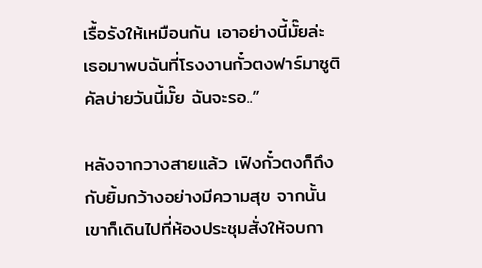เรื้อรังให้เหมือนกัน เอาอย่างนี้มั๊ยล่ะ เธอมาพบฉันที่โรงงานกั๋วตงฟาร์มาซูติคัลบ่ายวันนี้มั๊ย ฉันจะรอ..”

หลังจากวางสายแล้ว เฟิงกั๋วตงก็ถึงกับยิ้มกว้างอย่างมีความสุข จากนั้น เขาก็เดินไปที่ห้องประชุมสั่งให้จบกา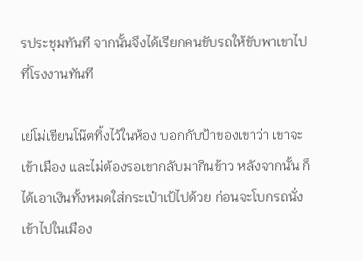รประชุมทันที จากนั้นจึงได้เรียกคนขับรถให้ขับพาเขาไปที่โรงงานทันที

เย่โม่เขียนโน๊ตทิ้งไว้ในห้อง บอกกับป้าของเขาว่า เขาจะเข้าเมือง และไม่ต้องรอเขากลับมากินข้าว หลังจากนั้น ก็ได้เอาเงินทั้งหมดใส่กระเป๋าเป้ไปด้วย ก่อนจะโบกรถนั่งเข้าไปในเมือง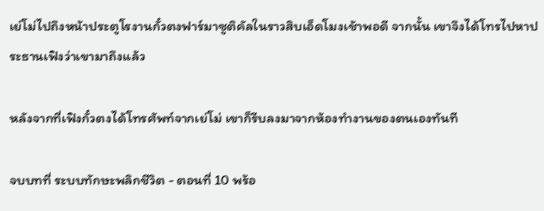เย่โม่ไปถึงหน้าประตูโรงานกั๋วตงฟาร์มาซูติคัลในราวสิบเอ็ดโมงเช้าพอดี จากนั้น เขาจึงได้โทรไปหาประธานเฟิงว่าเขามาถึงแล้ว

หลังจากที่เฟิงกั๋วตงได้โทรศัพท์จากเย่โม่ เขาก็รีบลงมาจากห้องทำงานของตนเองทันที

จบบทที่ ระบบทักษะพลิกชีวิต - ตอนที่ 10 พร้อ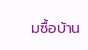มซื้อบ้าน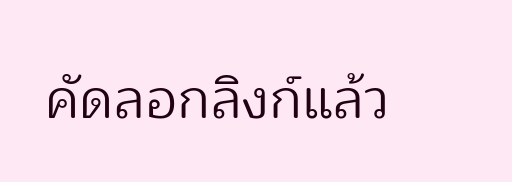คัดลอกลิงก์แล้ว